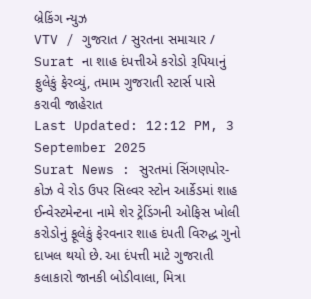બ્રેકિંગ ન્યુઝ
VTV / ગુજરાત / સુરતના સમાચાર / Surat ના શાહ દંપત્તીએ કરોડો રૂપિયાનું ફુલેકું ફેરવ્યું, તમામ ગુજરાતી સ્ટાર્સ પાસે કરાવી જાહેરાત
Last Updated: 12:12 PM, 3 September 2025
Surat News : સુરતમાં સિંગણપોર-કોઝ વે રોડ ઉપર સિલ્વર સ્ટોન આર્કેડમાં શાહ ઈન્વેસ્ટમેન્ટના નામે શેર ટ્રેડિંગની ઓફિસ ખોલી કરોડોનું ફૂલેકું ફેરવનાર શાહ દંપતી વિરુદ્ધ ગુનો દાખલ થયો છે. આ દંપત્તી માટે ગુજરાતી કલાકારો જાનકી બોડીવાલા, મિત્રા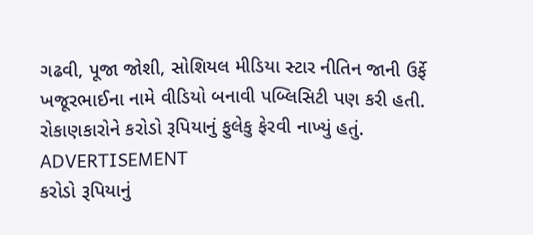ગઢવી, પૂજા જોશી, સોશિયલ મીડિયા સ્ટાર નીતિન જાની ઉર્ફે ખજૂરભાઈના નામે વીડિયો બનાવી પબ્લિસિટી પણ કરી હતી. રોકાણકારોને કરોડો રૂપિયાનું ફુલેકુ ફેરવી નાખ્યું હતું.
ADVERTISEMENT
કરોડો રૂપિયાનું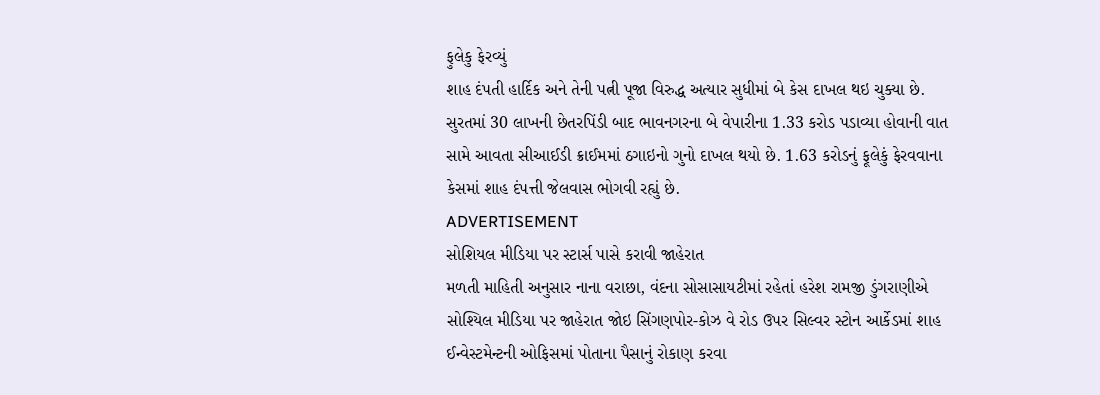ફુલેકુ ફેરવ્યું
શાહ દંપતી હાર્દિક અને તેની પત્ની પૂજા વિરુદ્ધ અત્યાર સુધીમાં બે કેસ દાખલ થઇ ચુક્યા છે. સુરતમાં 30 લાખની છેતરપિંડી બાદ ભાવનગરના બે વેપારીના 1.33 કરોડ પડાવ્યા હોવાની વાત સામે આવતા સીઆઈડી ક્રાઈમમાં ઠગાઇનો ગુનો દાખલ થયો છે. 1.63 કરોડનું ફૂલેકું ફેરવવાના કેસમાં શાહ દંપત્તી જેલવાસ ભોગવી રહ્યું છે.
ADVERTISEMENT
સોશિયલ મીડિયા પર સ્ટાર્સ પાસે કરાવી જાહેરાત
મળતી માહિતી અનુસાર નાના વરાછા, વંદના સોસાસાયટીમાં રહેતાં હરેશ રામજી ડુંગરાણીએ સોશ્યિલ મીડિયા પર જાહેરાત જોઇ સિંગણપોર-કોઝ વે રોડ ઉપર સિલ્વર સ્ટોન આર્કેડમાં શાહ ઈન્વેસ્ટમેન્ટની ઓફિસમાં પોતાના પૈસાનું રોકાણ કરવા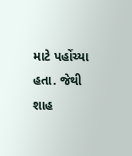માટે પહોંચ્યા હતા. જેથી શાહ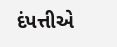દંપત્તીએ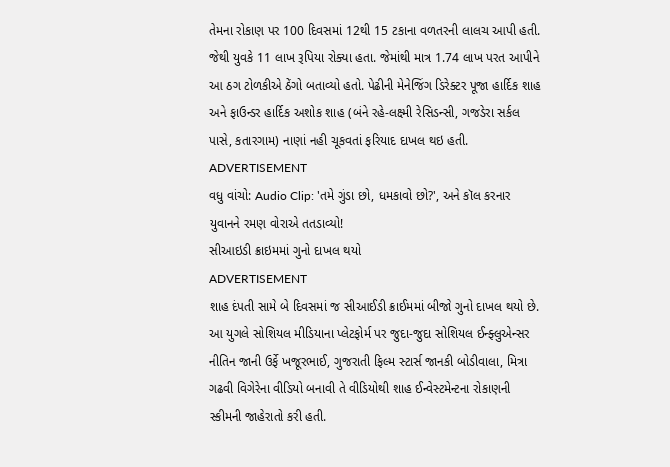તેમના રોકાણ પર 100 દિવસમાં 12થી 15 ટકાના વળતરની લાલચ આપી હતી. જેથી યુવકે 11 લાખ રૂપિયા રોક્યા હતા. જેમાંથી માત્ર 1.74 લાખ પરત આપીને આ ઠગ ટોળકીએ ઠેંગો બતાવ્યો હતો. પેઢીની મેનેજિંગ ડિરેક્ટર પૂજા હાર્દિક શાહ અને ફાઉન્ડર હાર્દિક અશોક શાહ (બંને રહે-લક્ષ્મી રેસિડન્સી, ગજડેરા સર્કલ પાસે, કતારગામ) નાણાં નહી ચૂકવતાં ફરિયાદ દાખલ થઇ હતી.
ADVERTISEMENT
વધુ વાંચો: Audio Clip: 'તમે ગુંડા છો, ધમકાવો છો?', અને કૉલ કરનાર યુવાનને રમણ વોરાએ તતડાવ્યો!
સીઆઇડી ક્રાઇમમાં ગુનો દાખલ થયો
ADVERTISEMENT
શાહ દંપતી સામે બે દિવસમાં જ સીઆઈડી ક્રાઈમમાં બીજો ગુનો દાખલ થયો છે. આ યુગલે સોશિયલ મીડિયાના પ્લેટફોર્મ પર જુદા-જુદા સોશિયલ ઈન્ફ્લુએન્સર નીતિન જાની ઉર્ફે ખજૂરભાઈ, ગુજરાતી ફિલ્મ સ્ટાર્સ જાનકી બોડીવાલા, મિત્રા ગઢવી વિગેરેના વીડિયો બનાવી તે વીડિયોથી શાહ ઈન્વેસ્ટમેન્ટના રોકાણની સ્કીમની જાહેરાતો કરી હતી.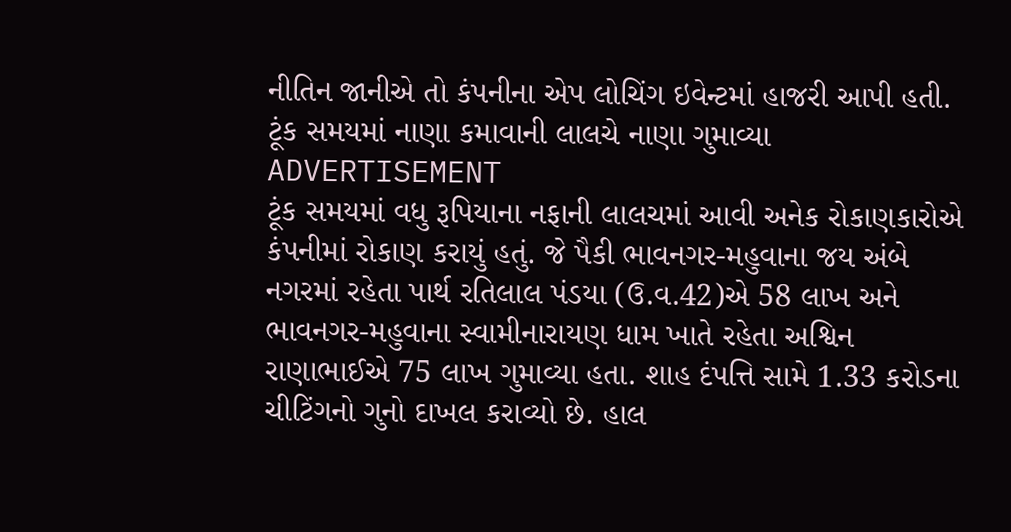નીતિન જાનીએ તો કંપનીના એપ લોચિંગ ઇવેન્ટમાં હાજરી આપી હતી.
ટૂંક સમયમાં નાણા કમાવાની લાલચે નાણા ગુમાવ્યા
ADVERTISEMENT
ટૂંક સમયમાં વધુ રૂપિયાના નફાની લાલચમાં આવી અનેક રોકાણકારોએ કંપનીમાં રોકાણ કરાયું હતું. જે પૈકી ભાવનગર-મહુવાના જય અંબે નગરમાં રહેતા પાર્થ રતિલાલ પંડયા (ઉ.વ.42)એ 58 લાખ અને ભાવનગર-મહુવાના સ્વામીનારાયણ ધામ ખાતે રહેતા અશ્વિન રાણાભાઈએ 75 લાખ ગુમાવ્યા હતા. શાહ દંપત્તિ સામે 1.33 કરોડના ચીટિંગનો ગુનો દાખલ કરાવ્યો છે. હાલ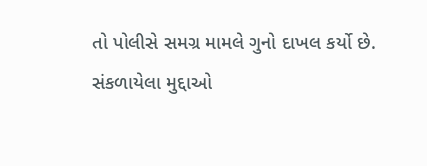તો પોલીસે સમગ્ર મામલે ગુનો દાખલ કર્યો છે.
સંકળાયેલા મુદ્દાઓ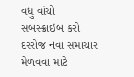વધુ વાંચો
સબસ્ક્રાઇબ કરો
દરરોજ નવા સમાચાર મેળવવા માટે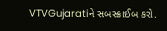VTVGujaratiને સબસ્ક્રાઈબ કરો.